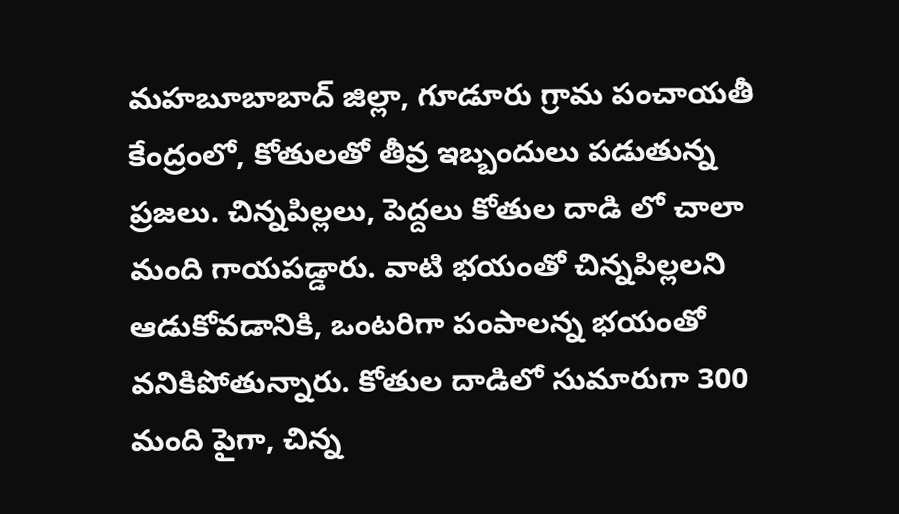మహబూబాబాద్ జిల్లా, గూడూరు గ్రామ పంచాయతీ కేంద్రంలో, కోతులతో తీవ్ర ఇబ్బందులు పడుతున్న ప్రజలు. చిన్నపిల్లలు, పెద్దలు కోతుల దాడి లో చాలా మంది గాయపడ్డారు. వాటి భయంతో చిన్నపిల్లలని ఆడుకోవడానికి, ఒంటరిగా పంపాలన్న భయంతో వనికిపోతున్నారు. కోతుల దాడిలో సుమారుగా 300 మంది పైగా, చిన్న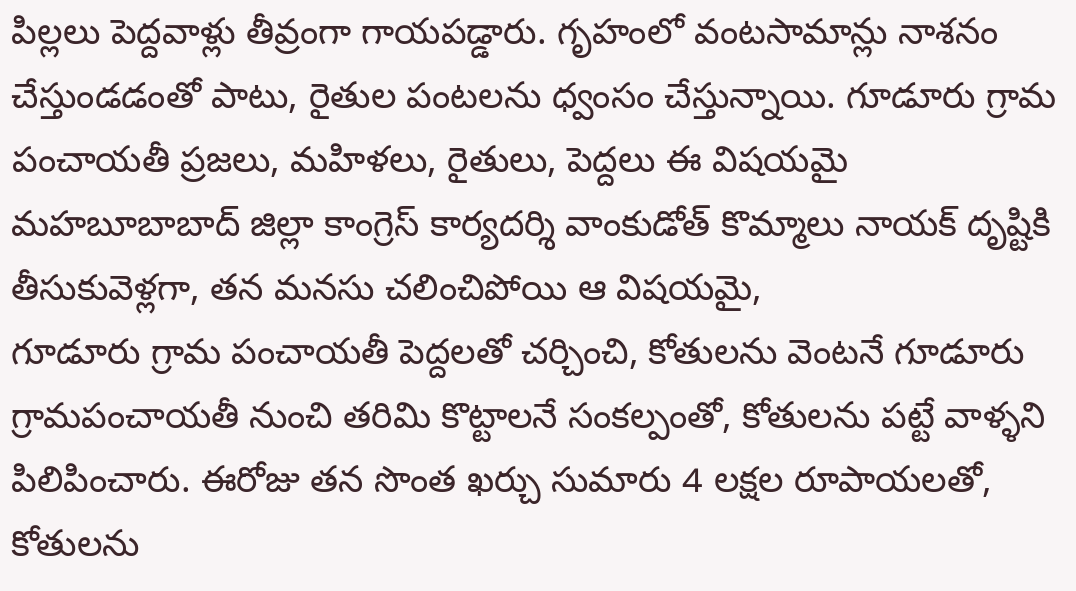పిల్లలు పెద్దవాళ్లు తీవ్రంగా గాయపడ్డారు. గృహంలో వంటసామాన్లు నాశనం చేస్తుండడంతో పాటు, రైతుల పంటలను ధ్వంసం చేస్తున్నాయి. గూడూరు గ్రామ పంచాయతీ ప్రజలు, మహిళలు, రైతులు, పెద్దలు ఈ విషయమై మహబూబాబాద్ జిల్లా కాంగ్రెస్ కార్యదర్శి వాంకుడోత్ కొమ్మాలు నాయక్ దృష్టికి తీసుకువెళ్లగా, తన మనసు చలించిపోయి ఆ విషయమై,
గూడూరు గ్రామ పంచాయతీ పెద్దలతో చర్చించి, కోతులను వెంటనే గూడూరు గ్రామపంచాయతీ నుంచి తరిమి కొట్టాలనే సంకల్పంతో, కోతులను పట్టే వాళ్ళని పిలిపించారు. ఈరోజు తన సొంత ఖర్చు సుమారు 4 లక్షల రూపాయలతో, కోతులను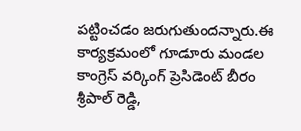పట్టించడం జరుగుతుందన్నారు.ఈ కార్యక్రమంలో గూడూరు మండల కాంగ్రెస్ వర్కింగ్ ప్రెసిడెంట్ బీరం శ్రీపాల్ రెడ్డి,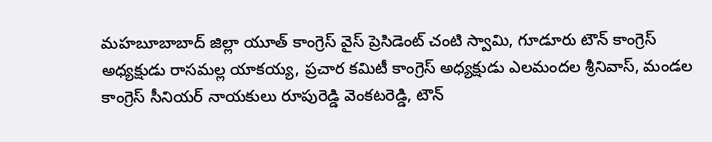మహబూబాబాద్ జిల్లా యూత్ కాంగ్రెస్ వైస్ ప్రెసిడెంట్ చంటి స్వామి, గూడూరు టౌన్ కాంగ్రెస్ అధ్యక్షుడు రాసమల్ల యాకయ్య, ప్రచార కమిటీ కాంగ్రెస్ అధ్యక్షుడు ఎలమందల శ్రీనివాస్, మండల కాంగ్రెస్ సీనియర్ నాయకులు రూపురెడ్డి వెంకటరెడ్డి, టౌన్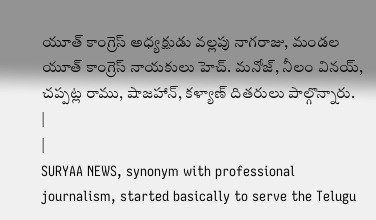యూత్ కాంగ్రెస్ అధ్యక్షుడు వల్లపు నాగరాజు, మండల యూత్ కాంగ్రెస్ నాయకులు హెచ్. మనోజ్, నీలం వినయ్, చప్పట్ల రాము, షాజహాన్, కళ్యాణ్ దితరులు పాల్గొన్నారు.
|
|
SURYAA NEWS, synonym with professional journalism, started basically to serve the Telugu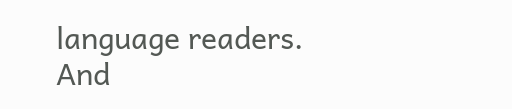language readers. And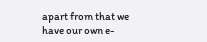apart from that we have our own e-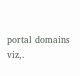portal domains viz,.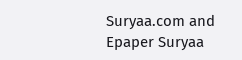Suryaa.com and Epaper Suryaa